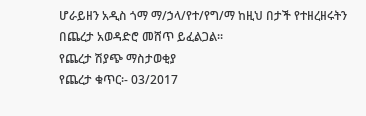ሆራይዘን አዲስ ጎማ ማ/ኃላ/የተ/የግ/ማ ከዚህ በታች የተዘረዘሩትን በጨረታ አወዳድሮ መሸጥ ይፈልጋል፡፡
የጨረታ ሽያጭ ማስታወቂያ
የጨረታ ቁጥር፡- 03/2017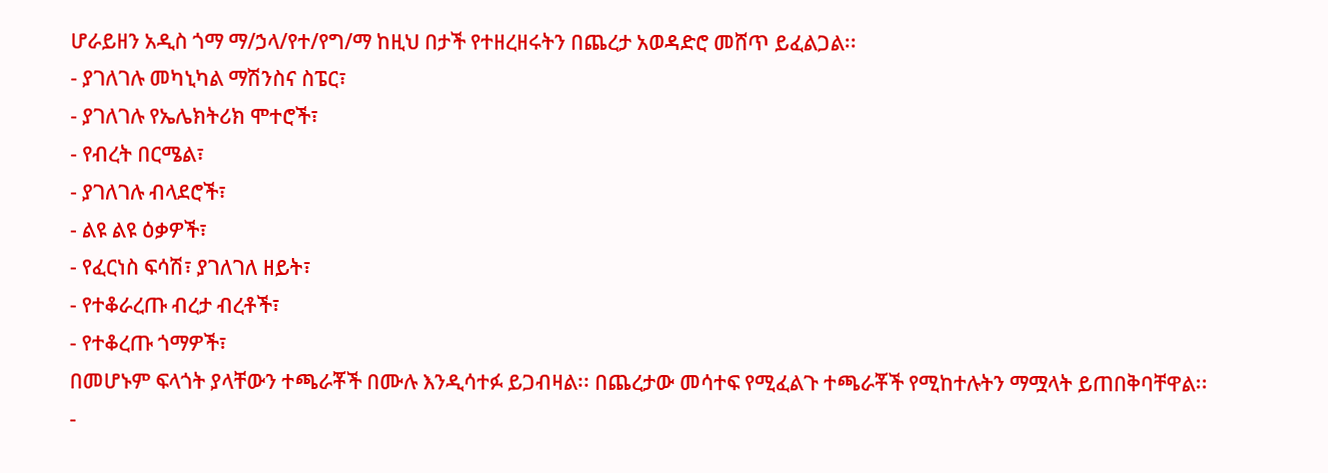ሆራይዘን አዲስ ጎማ ማ/ኃላ/የተ/የግ/ማ ከዚህ በታች የተዘረዘሩትን በጨረታ አወዳድሮ መሸጥ ይፈልጋል፡፡
- ያገለገሉ መካኒካል ማሽንስና ስፔር፣
- ያገለገሉ የኤሌክትሪክ ሞተሮች፣
- የብረት በርሜል፣
- ያገለገሉ ብላደሮች፣
- ልዩ ልዩ ዕቃዎች፣
- የፈርነስ ፍሳሽ፣ ያገለገለ ዘይት፣
- የተቆራረጡ ብረታ ብረቶች፣
- የተቆረጡ ጎማዎች፣
በመሆኑም ፍላጎት ያላቸውን ተጫራቾች በሙሉ እንዲሳተፉ ይጋብዛል፡፡ በጨረታው መሳተፍ የሚፈልጉ ተጫራቾች የሚከተሉትን ማሟላት ይጠበቅባቸዋል፡፡
-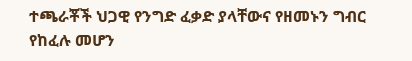ተጫራቾች ህጋዊ የንግድ ፈቃድ ያላቸውና የዘመኑን ግብር የከፈሉ መሆን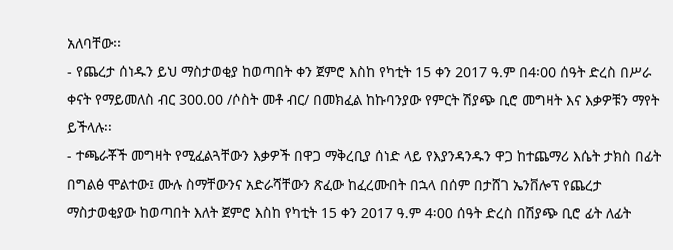አለባቸው፡፡
- የጨረታ ሰነዱን ይህ ማስታወቂያ ከወጣበት ቀን ጀምሮ እስከ የካቲት 15 ቀን 2017 ዓ.ም በ4፡00 ሰዓት ድረስ በሥራ ቀናት የማይመለስ ብር 300.00 /ሶስት መቶ ብር/ በመክፈል ከኩባንያው የምርት ሽያጭ ቢሮ መግዛት እና እቃዎቹን ማየት ይችላሉ፡፡
- ተጫራቾች መግዛት የሚፈልጓቸውን እቃዎች በዋጋ ማቅረቢያ ሰነድ ላይ የእያንዳንዱን ዋጋ ከተጨማሪ እሴት ታክስ በፊት በግልፅ ሞልተው፤ ሙሉ ስማቸውንና አድራሻቸውን ጽፈው ከፈረሙበት በኋላ በሰም በታሸገ ኤንቨሎፕ የጨረታ ማስታወቂያው ከወጣበት እለት ጀምሮ እስከ የካቲት 15 ቀን 2017 ዓ.ም 4፡00 ሰዓት ድረስ በሽያጭ ቢሮ ፊት ለፊት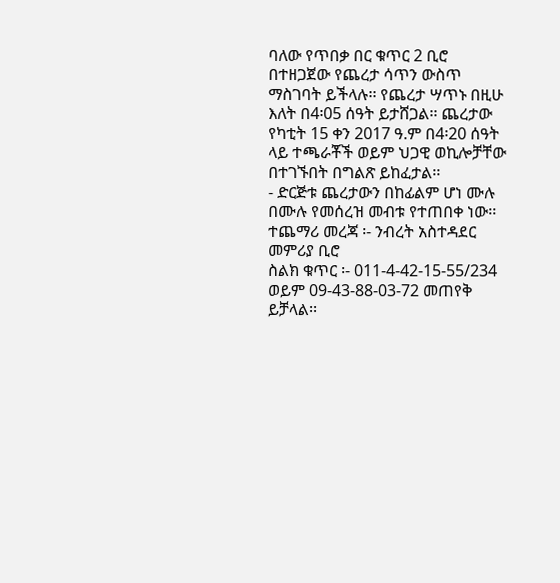ባለው የጥበቃ በር ቁጥር 2 ቢሮ በተዘጋጀው የጨረታ ሳጥን ውስጥ ማስገባት ይችላሉ፡፡ የጨረታ ሣጥኑ በዚሁ እለት በ4፡05 ሰዓት ይታሸጋል፡፡ ጨረታው የካቲት 15 ቀን 2017 ዓ.ም በ4፡20 ሰዓት ላይ ተጫራቾች ወይም ህጋዊ ወኪሎቻቸው በተገኙበት በግልጽ ይከፈታል፡፡
- ድርጅቱ ጨረታውን በከፊልም ሆነ ሙሉ በሙሉ የመሰረዝ መብቱ የተጠበቀ ነው፡፡
ተጨማሪ መረጃ ፡- ንብረት አስተዳደር መምሪያ ቢሮ
ስልክ ቁጥር ፡- 011-4-42-15-55/234 ወይም 09-43-88-03-72 መጠየቅ ይቻላል፡፡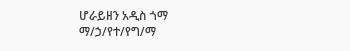ሆራይዘን አዲስ ጎማ ማ/ኃ/የተ/የግ/ማ